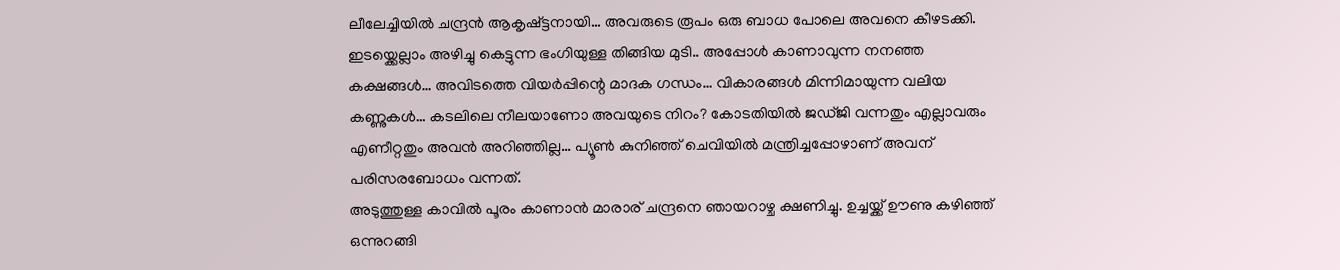ലീലേച്ചിയിൽ ചന്ദ്രൻ ആകൃഷ്ട്ടനായി… അവരുടെ രൂപം ഒരു ബാധ പോലെ അവനെ കീഴടക്കി. ഇടയ്ക്കെല്ലാം അഴിച്ചു കെട്ടുന്ന ഭംഗിയുള്ള തിങ്ങിയ മുടി.. അപ്പോൾ കാണാവുന്ന നനഞ്ഞ കക്ഷങ്ങൾ… അവിടത്തെ വിയർപ്പിന്റെ മാദക ഗന്ധം… വികാരങ്ങൾ മിന്നിമായുന്ന വലിയ കണ്ണുകൾ… കടലിലെ നീലയാണോ അവയുടെ നിറം? കോടതിയിൽ ജഡ്ജി വന്നതും എല്ലാവരും എണീറ്റതും അവൻ അറിഞ്ഞില്ല… പ്യൂൺ കുനിഞ്ഞ് ചെവിയിൽ മന്ത്രിച്ചപ്പോഴാണ് അവന് പരിസരബോധം വന്നത്.
അടുത്തുള്ള കാവിൽ പൂരം കാണാൻ മാരാര് ചന്ദ്രനെ ഞായറാഴ്ച ക്ഷണിച്ചു. ഉച്ചയ്ക്ക് ഊണു കഴിഞ്ഞ് ഒന്നുറങ്ങി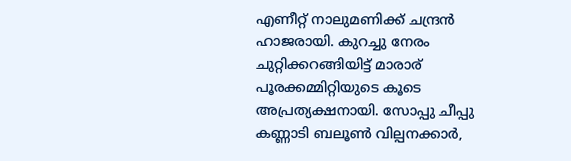എണീറ്റ് നാലുമണിക്ക് ചന്ദ്രൻ ഹാജരായി. കുറച്ചു നേരം ചുറ്റിക്കറങ്ങിയിട്ട് മാരാര് പൂരക്കമ്മിറ്റിയുടെ കൂടെ അപ്രത്യക്ഷനായി. സോപ്പു ചീപ്പു കണ്ണാടി ബലൂൺ വില്പനക്കാർ,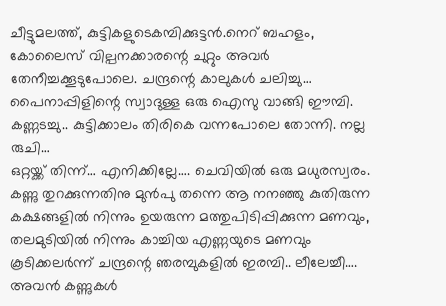ചീട്ടുമലത്ത്, കുട്ടികളുടെകമ്പിക്കുട്ടൻ.നെറ് ബഹളം, കോലൈസ് വില്പനക്കാരന്റെ ചുറ്റും അവർ തേനീച്ചക്കൂടുപോലെ. ചന്ദ്രന്റെ കാലുകൾ ചലിച്ചു… പൈനാപ്പിളിന്റെ സ്വാദുള്ള ഒരു ഐസു വാങ്ങി ഈമ്പി. കണ്ണടച്ചു.. കുട്ടിക്കാലം തിരികെ വന്നപോലെ തോന്നി. നല്ല രുചി…
ഒറ്റയ്ക്ക് തിന്ന്… എനിക്കില്ലേ…. ചെവിയിൽ ഒരു മധുരസ്വരം. കണ്ണു തുറക്കുന്നതിനു മുൻപു തന്നെ ആ നനഞ്ഞു കുതിരുന്ന കക്ഷങ്ങളിൽ നിന്നും ഉയരുന്ന മത്തുപിടിപ്പിക്കുന്ന മണവും, തലമുടിയിൽ നിന്നും കാച്ചിയ എണ്ണയുടെ മണവും കൂടിക്കലർന്ന് ചന്ദ്രന്റെ ഞരമ്പുകളിൽ ഇരമ്പി.. ലീലേച്ചീ…. അവൻ കണ്ണുകൾ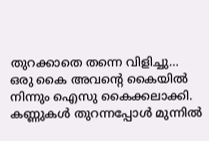തുറക്കാതെ തന്നെ വിളിച്ചു…
ഒരു കൈ അവന്റെ കൈയിൽ നിന്നും ഐസു കൈക്കലാക്കി. കണ്ണുകൾ തുറന്നപ്പോൾ മുന്നിൽ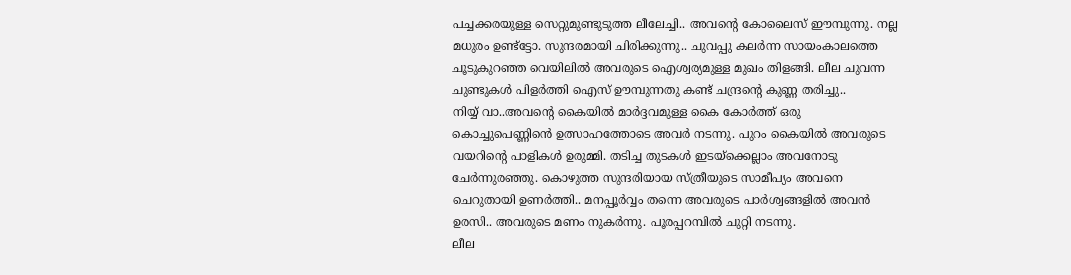പച്ചക്കരയുള്ള സെറ്റുമുണ്ടുടുത്ത ലീലേച്ചി.. അവന്റെ കോലൈസ് ഈമ്പുന്നു. നല്ല മധുരം ഉണ്ട്ട്ടോ. സുന്ദരമായി ചിരിക്കുന്നു.. ചുവപ്പു കലർന്ന സായംകാലത്തെ ചൂടുകുറഞ്ഞ വെയിലിൽ അവരുടെ ഐശ്വര്യമുള്ള മുഖം തിളങ്ങി. ലീല ചുവന്ന ചുണ്ടുകൾ പിളർത്തി ഐസ് ഊമ്പുന്നതു കണ്ട് ചന്ദ്രന്റെ കുണ്ണ തരിച്ചു..
നിയ്യ് വാ..അവന്റെ കൈയിൽ മാർദ്ദവമുള്ള കൈ കോർത്ത് ഒരു കൊച്ചുപെണ്ണിൻെ ഉത്സാഹത്തോടെ അവർ നടന്നു. പുറം കൈയിൽ അവരുടെ വയറിന്റെ പാളികൾ ഉരുമ്മി. തടിച്ച തുടകൾ ഇടയ്ക്കെല്ലാം അവനോടു ചേർന്നുരഞ്ഞു. കൊഴുത്ത സുന്ദരിയായ സ്ത്രീയുടെ സാമീപ്യം അവനെ ചെറുതായി ഉണർത്തി.. മനപ്പൂർവ്വം തന്നെ അവരുടെ പാർശ്വങ്ങളിൽ അവൻ ഉരസി.. അവരുടെ മണം നുകർന്നു. പൂരപ്പറമ്പിൽ ചുറ്റി നടന്നു.
ലീല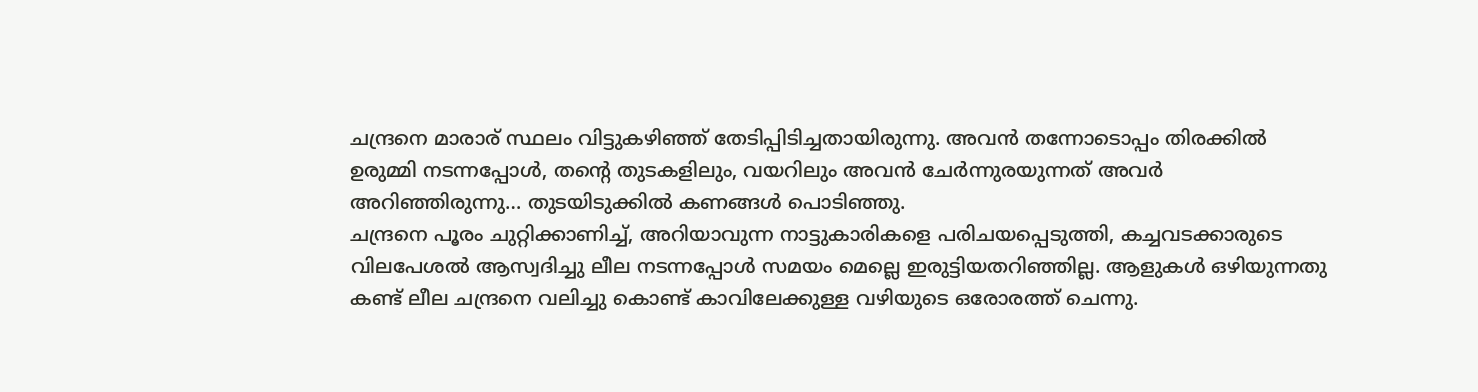ചന്ദ്രനെ മാരാര് സ്ഥലം വിട്ടുകഴിഞ്ഞ് തേടിപ്പിടിച്ചതായിരുന്നു. അവൻ തന്നോടൊപ്പം തിരക്കിൽ ഉരുമ്മി നടന്നപ്പോൾ, തന്റെ തുടകളിലും, വയറിലും അവൻ ചേർന്നുരയുന്നത് അവർ അറിഞ്ഞിരുന്നു… തുടയിടുക്കിൽ കണങ്ങൾ പൊടിഞ്ഞു.
ചന്ദ്രനെ പൂരം ചുറ്റിക്കാണിച്ച്, അറിയാവുന്ന നാട്ടുകാരികളെ പരിചയപ്പെടുത്തി, കച്ചവടക്കാരുടെ വിലപേശൽ ആസ്വദിച്ചു ലീല നടന്നപ്പോൾ സമയം മെല്ലെ ഇരുട്ടിയതറിഞ്ഞില്ല. ആളുകൾ ഒഴിയുന്നതു കണ്ട് ലീല ചന്ദ്രനെ വലിച്ചു കൊണ്ട് കാവിലേക്കുള്ള വഴിയുടെ ഒരോരത്ത് ചെന്നു.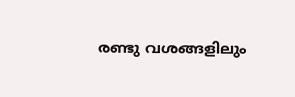രണ്ടു വശങ്ങളിലും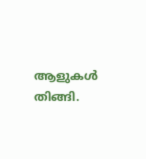ആളുകൾ തിങ്ങി.